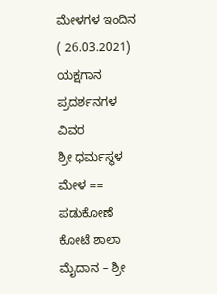ಮೇಳಗಳ ಇಂದಿನ ( 26.03.2021) ಯಕ್ಷಗಾನ ಪ್ರದರ್ಶನಗಳ ವಿವರ
ಶ್ರೀ ಧರ್ಮಸ್ಥಳ ಮೇಳ == ಪಡುಕೋಣೆ ಕೋಟೆ ಶಾಲಾ ಮೈದಾನ – ಶ್ರೀ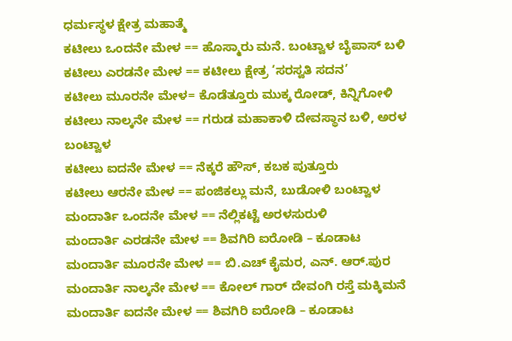ಧರ್ಮಸ್ಥಳ ಕ್ಷೇತ್ರ ಮಹಾತ್ಮೆ
ಕಟೀಲು ಒಂದನೇ ಮೇಳ == ಹೊಸ್ಮಾರು ಮನೆ. ಬಂಟ್ವಾಳ ಬೈಪಾಸ್ ಬಳಿ
ಕಟೀಲು ಎರಡನೇ ಮೇಳ == ಕಟೀಲು ಕ್ಷೇತ್ರ ‘ಸರಸ್ವತಿ ಸದನ’
ಕಟೀಲು ಮೂರನೇ ಮೇಳ= ಕೊಡೆತ್ತೂರು ಮುಕ್ಕ ರೋಡ್, ಕಿನ್ನಿಗೋಳಿ
ಕಟೀಲು ನಾಲ್ಕನೇ ಮೇಳ == ಗರುಡ ಮಹಾಕಾಳಿ ದೇವಸ್ಥಾನ ಬಳಿ, ಅರಳ ಬಂಟ್ವಾಳ
ಕಟೀಲು ಐದನೇ ಮೇಳ == ನೆಕ್ಕರೆ ಹೌಸ್, ಕಬಕ ಪುತ್ತೂರು
ಕಟೀಲು ಆರನೇ ಮೇಳ == ಪಂಜಿಕಲ್ಲು ಮನೆ, ಬುಡೋಳಿ ಬಂಟ್ವಾಳ
ಮಂದಾರ್ತಿ ಒಂದನೇ ಮೇಳ == ನೆಲ್ಲಿಕಟ್ಟೆ ಅರಳಸುರುಳಿ
ಮಂದಾರ್ತಿ ಎರಡನೇ ಮೇಳ == ಶಿವಗಿರಿ ಐರೋಡಿ – ಕೂಡಾಟ
ಮಂದಾರ್ತಿ ಮೂರನೇ ಮೇಳ == ಬಿ.ಎಚ್ ಕೈಮರ, ಎನ್. ಆರ್.ಪುರ
ಮಂದಾರ್ತಿ ನಾಲ್ಕನೇ ಮೇಳ == ಕೋಲ್ ಗಾರ್ ದೇವಂಗಿ ರಸ್ತೆ ಮಕ್ಕಿಮನೆ
ಮಂದಾರ್ತಿ ಐದನೇ ಮೇಳ == ಶಿವಗಿರಿ ಐರೋಡಿ – ಕೂಡಾಟ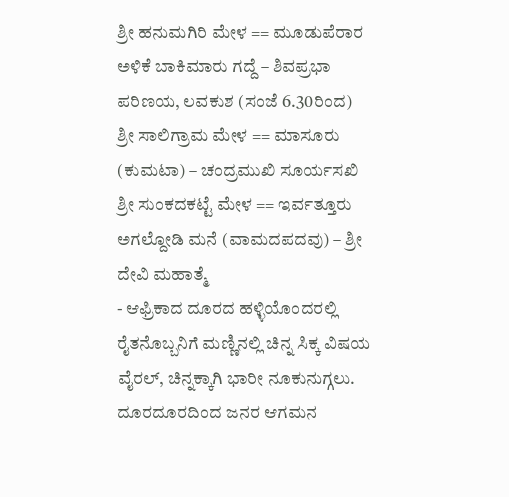ಶ್ರೀ ಹನುಮಗಿರಿ ಮೇಳ == ಮೂಡುಪೆರಾರ ಅಳಿಕೆ ಬಾಕಿಮಾರು ಗದ್ದೆ – ಶಿವಪ್ರಭಾ ಪರಿಣಯ, ಲವಕುಶ (ಸಂಜೆ 6.30ರಿಂದ)
ಶ್ರೀ ಸಾಲಿಗ್ರಾಮ ಮೇಳ == ಮಾಸೂರು (ಕುಮಟಾ) – ಚಂದ್ರಮುಖಿ ಸೂರ್ಯಸಖಿ
ಶ್ರೀ ಸುಂಕದಕಟ್ಟೆ ಮೇಳ == ಇರ್ವತ್ತೂರು ಅಗಲ್ದೋಡಿ ಮನೆ (ವಾಮದಪದವು) – ಶ್ರೀ ದೇವಿ ಮಹಾತ್ಮೆ
- ಆಫ್ರಿಕಾದ ದೂರದ ಹಳ್ಳಿಯೊಂದರಲ್ಲಿ ರೈತನೊಬ್ಬನಿಗೆ ಮಣ್ಣಿನಲ್ಲಿ ಚಿನ್ನ ಸಿಕ್ಕ ವಿಷಯ ವೈರಲ್, ಚಿನ್ನಕ್ಕಾಗಿ ಭಾರೀ ನೂಕುನುಗ್ಗಲು. ದೂರದೂರದಿಂದ ಜನರ ಆಗಮನ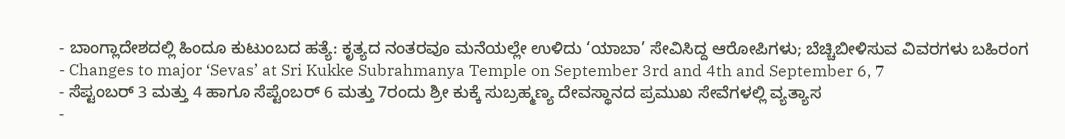- ಬಾಂಗ್ಲಾದೇಶದಲ್ಲಿ ಹಿಂದೂ ಕುಟುಂಬದ ಹತ್ಯೆ: ಕೃತ್ಯದ ನಂತರವೂ ಮನೆಯಲ್ಲೇ ಉಳಿದು ‘ಯಾಬಾ’ ಸೇವಿಸಿದ್ದ ಆರೋಪಿಗಳು; ಬೆಚ್ಚಿಬೀಳಿಸುವ ವಿವರಗಳು ಬಹಿರಂಗ
- Changes to major ‘Sevas’ at Sri Kukke Subrahmanya Temple on September 3rd and 4th and September 6, 7
- ಸೆಪ್ಟಂಬರ್ 3 ಮತ್ತು 4 ಹಾಗೂ ಸೆಪ್ಟೆಂಬರ್ 6 ಮತ್ತು 7ರಂದು ಶ್ರೀ ಕುಕ್ಕೆ ಸುಬ್ರಹ್ಮಣ್ಯ ದೇವಸ್ಥಾನದ ಪ್ರಮುಖ ಸೇವೆಗಳಲ್ಲಿ ವ್ಯತ್ಯಾಸ
-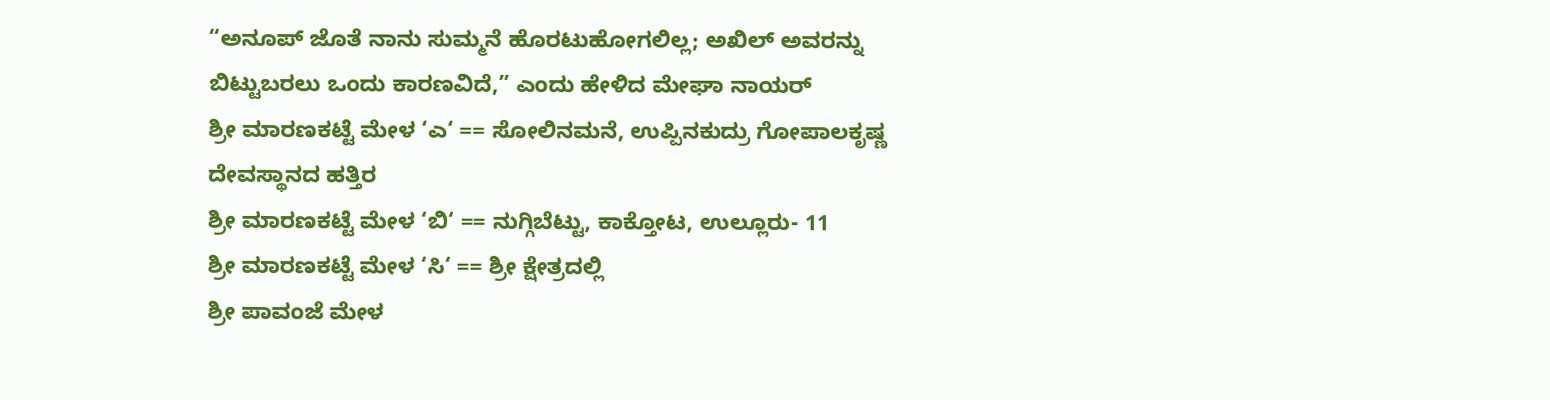“ಅನೂಪ್ ಜೊತೆ ನಾನು ಸುಮ್ಮನೆ ಹೊರಟುಹೋಗಲಿಲ್ಲ; ಅಖಿಲ್ ಅವರನ್ನು ಬಿಟ್ಟುಬರಲು ಒಂದು ಕಾರಣವಿದೆ,” ಎಂದು ಹೇಳಿದ ಮೇಘಾ ನಾಯರ್
ಶ್ರೀ ಮಾರಣಕಟ್ಟೆ ಮೇಳ ‘ಎ‘ == ಸೋಲಿನಮನೆ, ಉಪ್ಪಿನಕುದ್ರು ಗೋಪಾಲಕೃಷ್ಣ ದೇವಸ್ಥಾನದ ಹತ್ತಿರ
ಶ್ರೀ ಮಾರಣಕಟ್ಟೆ ಮೇಳ ‘ಬಿ‘ == ನುಗ್ಗಿಬೆಟ್ಟು, ಕಾಕ್ತೋಟ, ಉಲ್ಲೂರು- 11
ಶ್ರೀ ಮಾರಣಕಟ್ಟೆ ಮೇಳ ‘ಸಿ‘ == ಶ್ರೀ ಕ್ಷೇತ್ರದಲ್ಲಿ
ಶ್ರೀ ಪಾವಂಜೆ ಮೇಳ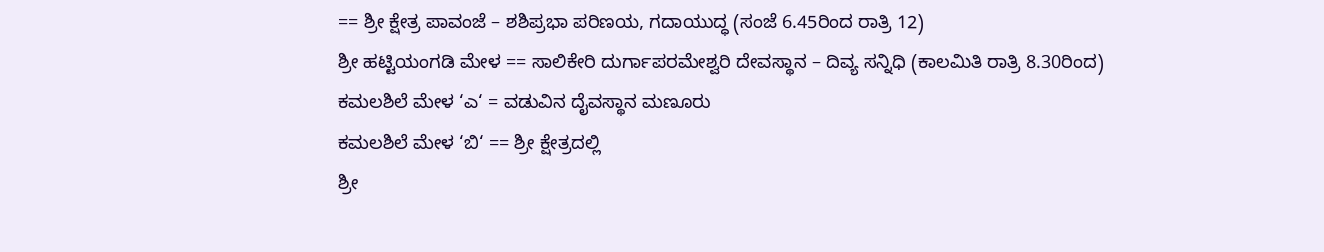== ಶ್ರೀ ಕ್ಷೇತ್ರ ಪಾವಂಜೆ – ಶಶಿಪ್ರಭಾ ಪರಿಣಯ, ಗದಾಯುದ್ಧ (ಸಂಜೆ 6.45ರಿಂದ ರಾತ್ರಿ 12)
ಶ್ರೀ ಹಟ್ಟಿಯಂಗಡಿ ಮೇಳ == ಸಾಲಿಕೇರಿ ದುರ್ಗಾಪರಮೇಶ್ವರಿ ದೇವಸ್ಥಾನ – ದಿವ್ಯ ಸನ್ನಿಧಿ (ಕಾಲಮಿತಿ ರಾತ್ರಿ 8.30ರಿಂದ)
ಕಮಲಶಿಲೆ ಮೇಳ ‘ಎ‘ = ವಡುವಿನ ದೈವಸ್ಥಾನ ಮಣೂರು
ಕಮಲಶಿಲೆ ಮೇಳ ‘ಬಿ‘ == ಶ್ರೀ ಕ್ಷೇತ್ರದಲ್ಲಿ
ಶ್ರೀ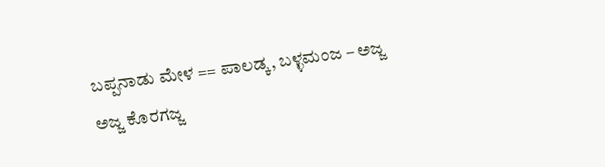ಬಪ್ಪನಾಡು ಮೇಳ == ಪಾಲಡ್ಕ, ಬಳ್ಳಮಂಜ – ಅಜ್ಜ ಅಜ್ಜ ಕೊರಗಜ್ಜ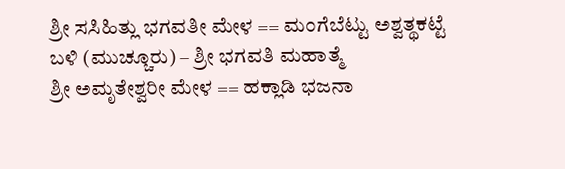ಶ್ರೀ ಸಸಿಹಿತ್ಲು ಭಗವತೀ ಮೇಳ == ಮಂಗೆಬೆಟ್ಟು ಅಶ್ವತ್ಥಕಟ್ಟೆ ಬಳಿ (ಮುಚ್ಚೂರು) – ಶ್ರೀ ಭಗವತಿ ಮಹಾತ್ಮೆ
ಶ್ರೀ ಅಮೃತೇಶ್ವರೀ ಮೇಳ == ಹಕ್ಲಾಡಿ ಭಜನಾ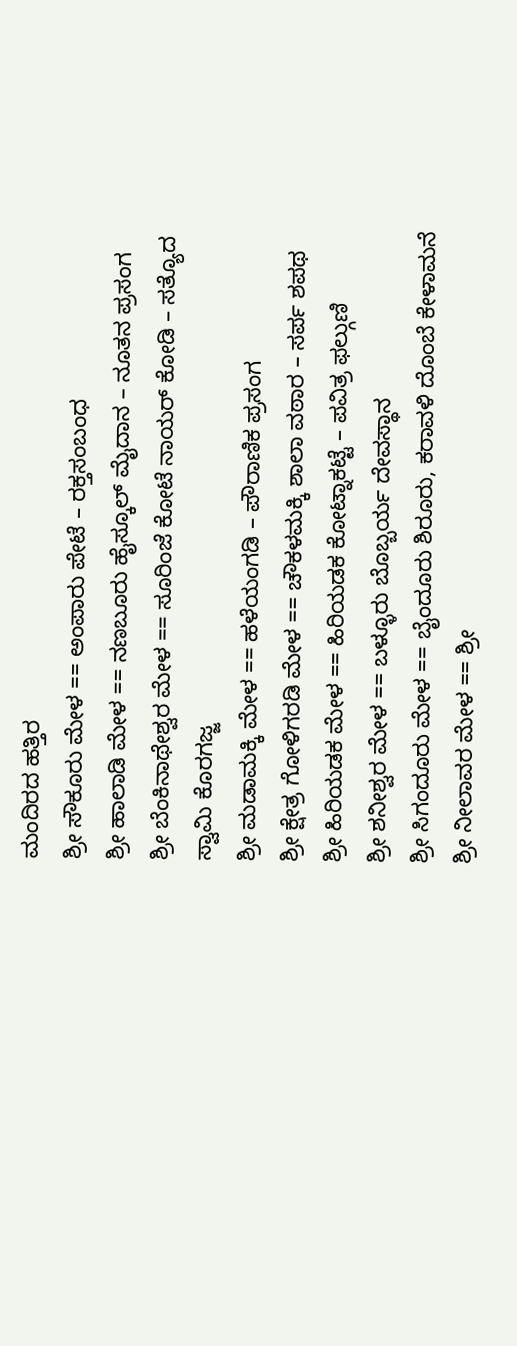ಮಂದಿರದ ಹತ್ತಿರ
ಶ್ರೀ ಸೌಕೂರು ಮೇಳ == ಅಂಪಾರು ಪೇಟೆ – ರಕ್ತಸಂಬಂಧ
ಶ್ರೀ ಹಾಲಾಡಿ ಮೇಳ == ನಣಬೂರು ಹೈಸ್ಕೂಲ್ ಮೈದಾನ – ನೂತನ ಪ್ರಸಂಗ
ಶ್ರೀ ಬೆಂಕಿನಾಥೇಶ್ವರ ಮೇಳ == ಸೂರಿಂಜೆ ಕೋಟೆ ನಾಯರ್ ಕೋಡಿ – ಸತ್ಯೊದ ಸ್ವಾಮಿ ಕೊರಗಜ್ಜ
ಶ್ರೀ ಮಡಾಮಕ್ಕಿ ಮೇಳ == ಹಳೆಯಂಗಡಿ – ಪೌರಾಣಿಕ ಪ್ರಸಂಗ
ಶ್ರೀ ಕ್ಷೇತ್ರ ಗೋಳಿಗರಡಿ ಮೇಳ == ಚೌಕಳಮಕ್ಕಿ ಶಾಲಾ ವಠಾರ – ಸರ್ಪ ಶಪಥ
ಶ್ರೀ ಹಿರಿಯಡಕ ಮೇಳ == ಹಿರಿಯಡಕ ಕೋಟ್ನಾಕಟ್ಟೆ – ಪವಿತ್ರ ಫಲ್ಗುಣಿ
ಶ್ರೀ ಶನೀಶ್ವರ ಮೇಳ == ಬಳ್ಳೂರು ಬೊಬ್ಬರ್ಯ ದೇವಸ್ಥಾನ
ಶ್ರೀ ಸಿಗಂದೂರು ಮೇಳ == ಬೈಂದೂರು ಶಿರೂರು, ಕರಾವಳಿ ದೊಂಬೆ ಕೇಳಾಮನೆ
ಶ್ರೀ ನೀಲಾವರ ಮೇಳ == ಶ್ರೀ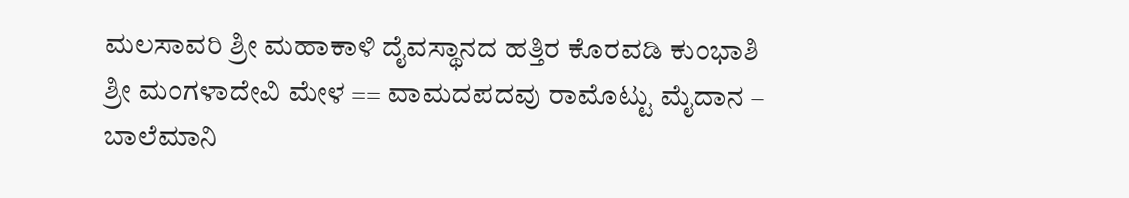ಮಲಸಾವರಿ ಶ್ರೀ ಮಹಾಕಾಳಿ ದೈವಸ್ಥಾನದ ಹತ್ತಿರ ಕೊರವಡಿ ಕುಂಭಾಶಿ
ಶ್ರೀ ಮಂಗಳಾದೇವಿ ಮೇಳ == ವಾಮದಪದವು ರಾಮೊಟ್ಟು ಮೈದಾನ – ಬಾಲೆಮಾನಿ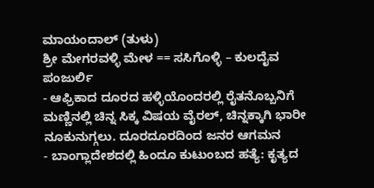ಮಾಯಂದಾಲ್ (ತುಳು)
ಶ್ರೀ ಮೇಗರವಳ್ಳಿ ಮೇಳ == ಸಸಿಗೊಳ್ಳಿ – ಕುಲದೈವ ಪಂಜುರ್ಲಿ
- ಆಫ್ರಿಕಾದ ದೂರದ ಹಳ್ಳಿಯೊಂದರಲ್ಲಿ ರೈತನೊಬ್ಬನಿಗೆ ಮಣ್ಣಿನಲ್ಲಿ ಚಿನ್ನ ಸಿಕ್ಕ ವಿಷಯ ವೈರಲ್, ಚಿನ್ನಕ್ಕಾಗಿ ಭಾರೀ ನೂಕುನುಗ್ಗಲು. ದೂರದೂರದಿಂದ ಜನರ ಆಗಮನ
- ಬಾಂಗ್ಲಾದೇಶದಲ್ಲಿ ಹಿಂದೂ ಕುಟುಂಬದ ಹತ್ಯೆ: ಕೃತ್ಯದ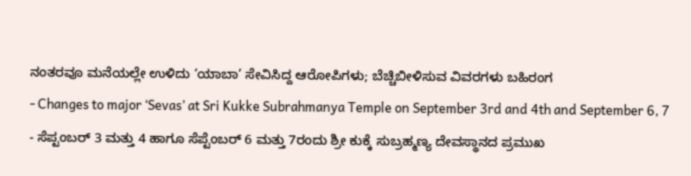ನಂತರವೂ ಮನೆಯಲ್ಲೇ ಉಳಿದು ‘ಯಾಬಾ’ ಸೇವಿಸಿದ್ದ ಆರೋಪಿಗಳು; ಬೆಚ್ಚಿಬೀಳಿಸುವ ವಿವರಗಳು ಬಹಿರಂಗ
- Changes to major ‘Sevas’ at Sri Kukke Subrahmanya Temple on September 3rd and 4th and September 6, 7
- ಸೆಪ್ಟಂಬರ್ 3 ಮತ್ತು 4 ಹಾಗೂ ಸೆಪ್ಟೆಂಬರ್ 6 ಮತ್ತು 7ರಂದು ಶ್ರೀ ಕುಕ್ಕೆ ಸುಬ್ರಹ್ಮಣ್ಯ ದೇವಸ್ಥಾನದ ಪ್ರಮುಖ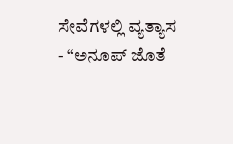ಸೇವೆಗಳಲ್ಲಿ ವ್ಯತ್ಯಾಸ
- “ಅನೂಪ್ ಜೊತೆ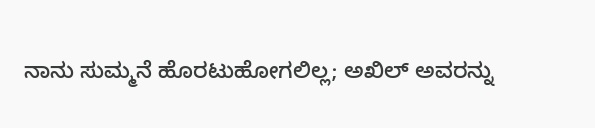ನಾನು ಸುಮ್ಮನೆ ಹೊರಟುಹೋಗಲಿಲ್ಲ; ಅಖಿಲ್ ಅವರನ್ನು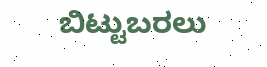ಬಿಟ್ಟುಬರಲು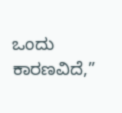ಒಂದು ಕಾರಣವಿದೆ,”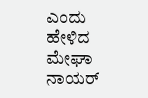ಎಂದು ಹೇಳಿದ ಮೇಘಾ ನಾಯರ್